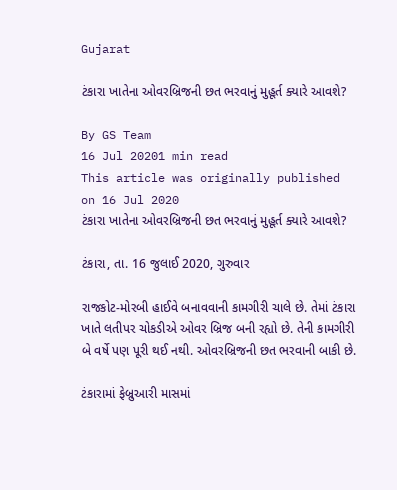Gujarat

ટંકારા ખાતેના ઓવરબ્રિજની છત ભરવાનું મુહૂર્ત ક્યારે આવશે?

By GS Team
16 Jul 20201 min read
This article was originally published on 16 Jul 2020
ટંકારા ખાતેના ઓવરબ્રિજની છત ભરવાનું મુહૂર્ત ક્યારે આવશે?

ટંકારા, તા. 16 જુલાઈ 2020, ગુરુવાર

રાજકોટ-મોરબી હાઈવે બનાવવાની કામગીરી ચાલે છે. તેમાં ટંકારા ખાતે લતીપર ચોકડીએ ઓવર બ્રિજ બની રહ્યો છે. તેની કામગીરી બે વર્ષે પણ પૂરી થઈ નથી. ઓવરબ્રિજની છત ભરવાની બાકી છે.

ટંકારામાં ફેબ્રુઆરી માસમાં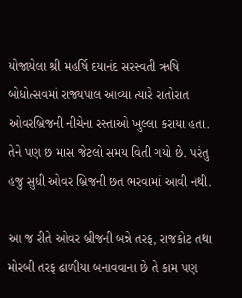યોજાયેલા શ્રી મહર્ષિ દયાનંદ સરસ્વતી ઋષિ બોધોત્સવમાં રાજ્યપાલ આવ્યા ત્યારે રાતોરાત ઓવરબ્રિજની નીચેના રસ્તાઓ ખુલ્લા કરાયા હતા. તેને પણ છ માસ જેટલો સમય વિતી ગયો છે. પરંતુ હજુ સુધી ઓવર બ્રિજની છત ભરવામાં આવી નથી.

આ જ રીતે ઓવર બ્રીજની બન્ને તરફ, રાજકોટ તથા મોરબી તરફ ઢાળીયા બનાવવાના છે તે કામ પણ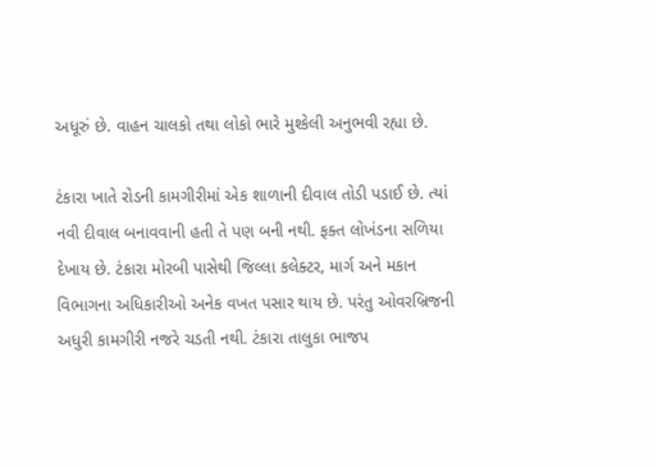અધૂરું છે. વાહન ચાલકો તથા લોકો ભારે મુશ્કેલી અનુભવી રહ્યા છે.

ટંકારા ખાતે રોડની કામગીરીમાં એક શાળાની દીવાલ તોડી પડાઈ છે. ત્યાં નવી દીવાલ બનાવવાની હતી તે પણ બની નથી. ફક્ત લોખંડના સળિયા દેખાય છે. ટંકારા મોરબી પાસેથી જિલ્લા કલેક્ટર, માર્ગ અને મકાન વિભાગના અધિકારીઓ અનેક વખત પસાર થાય છે. પરંતુ ઓવરબ્રિજની અધુરી કામગીરી નજરે ચડતી નથી. ટંકારા તાલુકા ભાજપ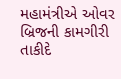મહામંત્રીએ ઓવર બ્રિજની કામગીરી તાકીદે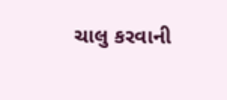ચાલુ કરવાની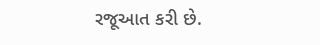રજૂઆત કરી છે.